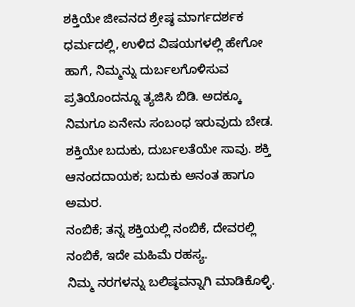ಶಕ್ತಿಯೇ ಜೀವನದ ಶ್ರೇಷ್ಠ ಮಾರ್ಗದರ್ಶಕ ಧರ್ಮದಲ್ಲಿ, ಉಳಿದ ವಿಷಯಗಳಲ್ಲಿ ಹೇಗೋ ಹಾಗೆ, ನಿಮ್ಮನ್ನು ದುರ್ಬಲಗೊಳಿಸುವ ಪ್ರತಿಯೊಂದನ್ನೂ ತ್ಯಜಿಸಿ ಬಿಡಿ. ಅದಕ್ಕೂ ನಿಮಗೂ ಏನೇನು ಸಂಬಂಧ ಇರುವುದು ಬೇಡ.
ಶಕ್ತಿಯೇ ಬದುಕು, ದುರ್ಬಲತೆಯೇ ಸಾವು. ಶಕ್ತಿ ಆನಂದದಾಯಕ; ಬದುಕು ಅನಂತ ಹಾಗೂ ಅಮರ.
ನಂಬಿಕೆ; ತನ್ನ ಶಕ್ತಿಯಲ್ಲಿ ನಂಬಿಕೆ, ದೇವರಲ್ಲಿ ನಂಬಿಕೆ, ಇದೇ ಮಹಿಮೆ ರಹಸ್ಯ.
ನಿಮ್ಮ ನರಗಳನ್ನು ಬಲಿಷ್ಠವನ್ನಾಗಿ ಮಾಡಿಕೊಳ್ಳಿ.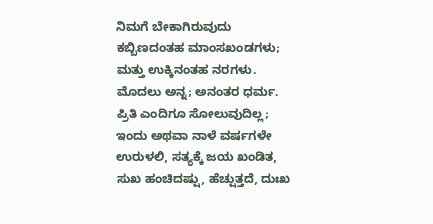ನಿಮಗೆ ಬೇಕಾಗಿರುವುದು ಕಬ್ಬಿಣದಂತಹ ಮಾಂಸಖಂಡಗಳು; ಮತ್ತು ಉಕ್ಕಿನಂತಹ ನರಗಳು.
ಮೊದಲು ಅನ್ನ; ಅನಂತರ ಧರ್ಮ.
ಪ್ರಿತಿ ಎಂದಿಗೂ ಸೋಲುವುದಿಲ್ಲ; ಇಂದು ಅಥವಾ ನಾಳೆ ವರ್ಷಗಳೇ ಉರುಳಲಿ, ಸತ್ಯಕ್ಕೆ ಜಯ ಖಂಡಿತ,
ಸುಖ ಹಂಚಿದಷ್ಷು, ಹೆಚ್ಷುತ್ತದೆ, ದುಃಖ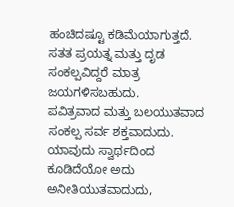ಹಂಚಿದಷ್ಟೂ ಕಡಿಮೆಯಾಗುತ್ತದೆ.
ಸತತ ಪ್ರಯತ್ನ ಮತ್ತು ದೃಡ ಸಂಕಲ್ಪವಿದ್ದರೆ ಮಾತ್ರ ಜಯಗಳಿಸಬಹುದು.
ಪವಿತ್ರವಾದ ಮತ್ತು ಬಲಯುತವಾದ ಸಂಕಲ್ಪ ಸರ್ವ ಶಕ್ತವಾದುದು.
ಯಾವುದು ಸ್ವಾರ್ಥದಿಂದ ಕೂಡಿದೆಯೋ ಅದು ಅನೀತಿಯುತವಾದುದು,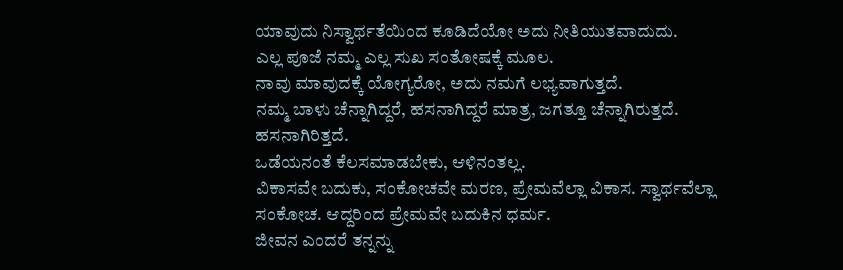ಯಾವುದು ನಿಸ್ವಾರ್ಥತೆಯಿಂದ ಕೂಡಿದೆಯೋ ಅದು ನೀತಿಯುತವಾದುದು.
ಎಲ್ಲ ಪೂಜೆ ನಮ್ಮ ಎಲ್ಲ ಸುಖ ಸಂತೋಷಕ್ಕೆ ಮೂಲ.
ನಾವು ಮಾವುದಕ್ಕೆ ಯೋಗ್ಯರೋ, ಅದು ನಮಗೆ ಲಭ್ಯವಾಗುತ್ತದೆ.
ನಮ್ಮ ಬಾಳು ಚೆನ್ನಾಗಿದ್ದರೆ, ಹಸನಾಗಿದ್ದರೆ ಮಾತ್ರ, ಜಗತ್ತೂ ಚೆನ್ನಾಗಿರುತ್ತದೆ. ಹಸನಾಗಿರಿತ್ತದೆ.
ಒಡೆಯನಂತೆ ಕೆಲಸಮಾಡಬೇಕು, ಆಳಿನಂತಲ್ಲ.
ವಿಕಾಸವೇ ಬದುಕು, ಸಂಕೋಚವೇ ಮರಣ, ಪ್ರೇಮವೆಲ್ಲಾ ವಿಕಾಸ. ಸ್ವಾರ್ಥವೆಲ್ಲಾ ಸಂಕೋಚ. ಆದ್ದರಿಂದ ಪ್ರೇಮವೇ ಬದುಕಿನ ಧರ್ಮ.
ಜೀವನ ಎಂದರೆ ತನ್ನನ್ನು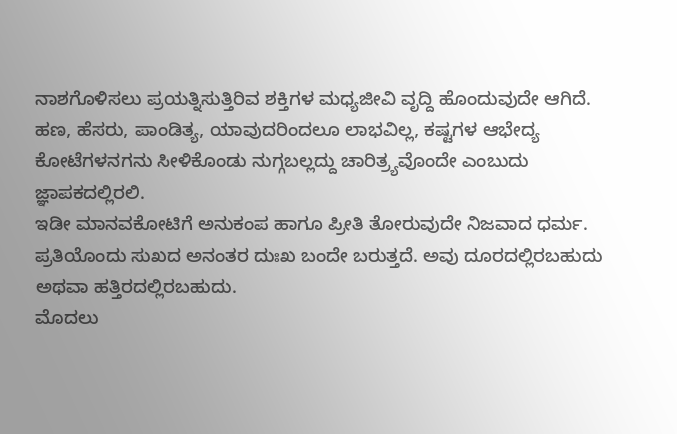ನಾಶಗೊಳಿಸಲು ಪ್ರಯತ್ನಿಸುತ್ತಿರಿವ ಶಕ್ತಿಗಳ ಮಧ್ಯಜೀವಿ ವೃದ್ದಿ ಹೊಂದುವುದೇ ಆಗಿದೆ.
ಹಣ, ಹೆಸರು, ಪಾಂಡಿತ್ಯ, ಯಾವುದರಿಂದಲೂ ಲಾಭವಿಲ್ಲ, ಕಷ್ಟಗಳ ಆಭೇದ್ಯ ಕೋಟೆಗಳನಗನು ಸೀಳಿಕೊಂಡು ನುಗ್ಗಬಲ್ಲದ್ದು ಚಾರಿತ್ರ್ಯವೊಂದೇ ಎಂಬುದು ಜ್ಞಾಪಕದಲ್ಲಿರಲಿ.
ಇಡೀ ಮಾನವಕೋಟಿಗೆ ಅನುಕಂಪ ಹಾಗೂ ಪ್ರೀತಿ ತೋರುವುದೇ ನಿಜವಾದ ಧರ್ಮ.
ಪ್ರತಿಯೊಂದು ಸುಖದ ಅನಂತರ ದುಃಖ ಬಂದೇ ಬರುತ್ತದೆ. ಅವು ದೂರದಲ್ಲಿರಬಹುದು ಅಥವಾ ಹತ್ತಿರದಲ್ಲಿರಬಹುದು.
ಮೊದಲು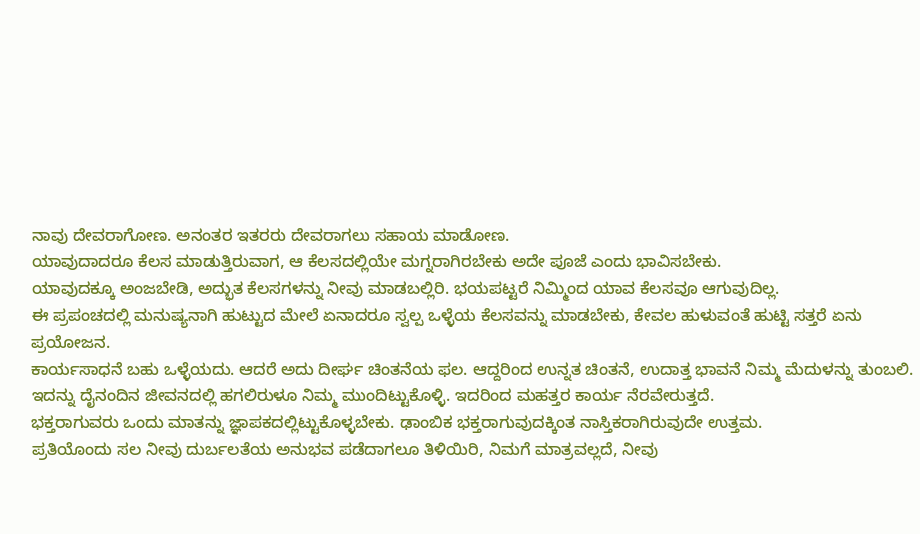ನಾವು ದೇವರಾಗೋಣ. ಅನಂತರ ಇತರರು ದೇವರಾಗಲು ಸಹಾಯ ಮಾಡೋಣ.
ಯಾವುದಾದರೂ ಕೆಲಸ ಮಾಡುತ್ತಿರುವಾಗ, ಆ ಕೆಲಸದಲ್ಲಿಯೇ ಮಗ್ನರಾಗಿರಬೇಕು ಅದೇ ಪೂಜೆ ಎಂದು ಭಾವಿಸಬೇಕು.
ಯಾವುದಕ್ಕೂ ಅಂಜಬೇಡಿ, ಅದ್ಭುತ ಕೆಲಸಗಳನ್ನು ನೀವು ಮಾಡಬಲ್ಲಿರಿ. ಭಯಪಟ್ಟರೆ ನಿಮ್ಮಿಂದ ಯಾವ ಕೆಲಸವೂ ಆಗುವುದಿಲ್ಲ.
ಈ ಪ್ರಪಂಚದಲ್ಲಿ ಮನುಷ್ಯನಾಗಿ ಹುಟ್ಟುದ ಮೇಲೆ ಏನಾದರೂ ಸ್ವಲ್ಪ ಒಳ್ಳೆಯ ಕೆಲಸವನ್ನು ಮಾಡಬೇಕು, ಕೇವಲ ಹುಳುವಂತೆ ಹುಟ್ಟಿ ಸತ್ತರೆ ಏನು ಪ್ರಯೋಜನ.
ಕಾರ್ಯಸಾಧನೆ ಬಹು ಒಳ್ಳೆಯದು. ಆದರೆ ಅದು ದೀರ್ಘ ಚಿಂತನೆಯ ಫಲ. ಆದ್ದರಿಂದ ಉನ್ನತ ಚಿಂತನೆ, ಉದಾತ್ತ ಭಾವನೆ ನಿಮ್ಮ ಮೆದುಳನ್ನು ತುಂಬಲಿ. ಇದನ್ನು ದೈನಂದಿನ ಜೀವನದಲ್ಲಿ ಹಗಲಿರುಳೂ ನಿಮ್ಮ ಮುಂದಿಟ್ಟುಕೊಳ್ಳಿ. ಇದರಿಂದ ಮಹತ್ತರ ಕಾರ್ಯ ನೆರವೇರುತ್ತದೆ.
ಭಕ್ತರಾಗುವರು ಒಂದು ಮಾತನ್ನು ಜ್ಞಾಪಕದಲ್ಲಿಟ್ಟುಕೊಳ್ಳಬೇಕು. ಢಾಂಬಿಕ ಭಕ್ತರಾಗುವುದಕ್ಕಿಂತ ನಾಸ್ತಿಕರಾಗಿರುವುದೇ ಉತ್ತಮ.
ಪ್ರತಿಯೊಂದು ಸಲ ನೀವು ದುರ್ಬಲತೆಯ ಅನುಭವ ಪಡೆದಾಗಲೂ ತಿಳಿಯಿರಿ, ನಿಮಗೆ ಮಾತ್ರವಲ್ಲದೆ, ನೀವು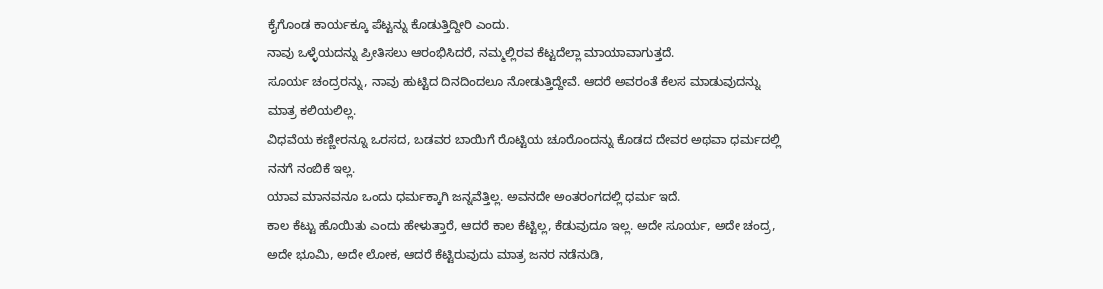ಕೈಗೊಂಡ ಕಾರ್ಯಕ್ಕೂ ಪೆಟ್ಟನ್ನು ಕೊಡುತ್ತಿದ್ದೀರಿ ಎಂದು.
ನಾವು ಒಳ್ಳೆಯದನ್ನು ಪ್ರೀತಿಸಲು ಆರಂಭಿಸಿದರೆ, ನಮ್ಮಲ್ಲಿರವ ಕೆಟ್ಟದೆಲ್ಲಾ ಮಾಯಾವಾಗುತ್ತದೆ.
ಸೂರ್ಯ ಚಂದ್ರರನ್ನು, ನಾವು ಹುಟ್ಟಿದ ದಿನದಿಂದಲೂ ನೋಡುತ್ತಿದ್ದೇವೆ. ಆದರೆ ಅವರಂತೆ ಕೆಲಸ ಮಾಡುವುದನ್ನು ಮಾತ್ರ ಕಲಿಯಲಿಲ್ಲ.
ವಿಧವೆಯ ಕಣ್ಣೀರನ್ನೂ ಒರಸದ, ಬಡವರ ಬಾಯಿಗೆ ರೊಟ್ಟಿಯ ಚೂರೊಂದನ್ನು ಕೊಡದ ದೇವರ ಅಥವಾ ಧರ್ಮದಲ್ಲಿ ನನಗೆ ನಂಬಿಕೆ ಇಲ್ಲ.
ಯಾವ ಮಾನವನೂ ಒಂದು ಧರ್ಮಕ್ಕಾಗಿ ಜನ್ನವೆತ್ತಿಲ್ಲ. ಅವನದೇ ಅಂತರಂಗದಲ್ಲಿ ಧರ್ಮ ಇದೆ.
ಕಾಲ ಕೆಟ್ಟು ಹೊಯಿತು ಎಂದು ಹೇಳುತ್ತಾರೆ, ಆದರೆ ಕಾಲ ಕೆಟ್ಟಿಲ್ಲ, ಕೆಡುವುದೂ ಇಲ್ಲ. ಅದೇ ಸೂರ್ಯ, ಅದೇ ಚಂದ್ರ, ಅದೇ ಭೂಮಿ, ಅದೇ ಲೋಕ, ಆದರೆ ಕೆಟ್ಟಿರುವುದು ಮಾತ್ರ ಜನರ ನಡೆನುಡಿ,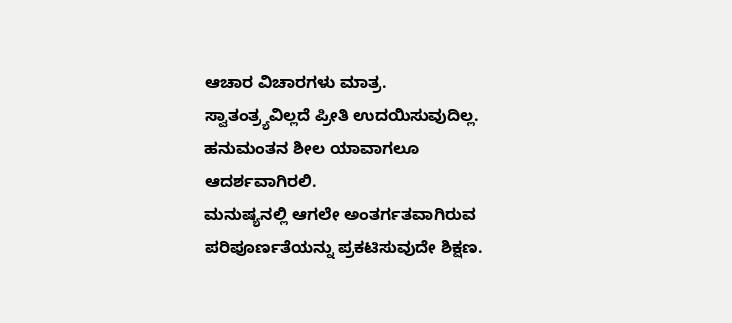ಆಚಾರ ವಿಚಾರಗಳು ಮಾತ್ರ.
ಸ್ವಾತಂತ್ರ್ಯವಿಲ್ಲದೆ ಪ್ರೀತಿ ಉದಯಿಸುವುದಿಲ್ಲ.
ಹನುಮಂತನ ಶೀಲ ಯಾವಾಗಲೂ ಆದರ್ಶವಾಗಿರಲಿ.
ಮನುಷ್ಯನಲ್ಲಿ ಆಗಲೇ ಅಂತರ್ಗತವಾಗಿರುವ ಪರಿಪೂರ್ಣತೆಯನ್ನು ಪ್ರಕಟಿಸುವುದೇ ಶಿಕ್ಷಣ.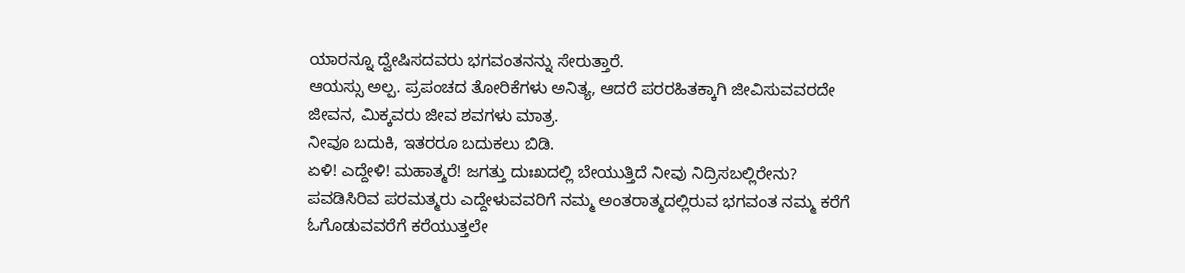ಯಾರನ್ನೂ ದ್ವೇಷಿಸದವರು ಭಗವಂತನನ್ನು ಸೇರುತ್ತಾರೆ.
ಆಯಸ್ಸು ಅಲ್ಪ. ಪ್ರಪಂಚದ ತೋರಿಕೆಗಳು ಅನಿತ್ಯ, ಆದರೆ ಪರರಹಿತಕ್ಕಾಗಿ ಜೀವಿಸುವವರದೇ ಜೀವನ, ಮಿಕ್ಕವರು ಜೀವ ಶವಗಳು ಮಾತ್ರ.
ನೀವೂ ಬದುಕಿ, ಇತರರೂ ಬದುಕಲು ಬಿಡಿ.
ಏಳಿ! ಎದ್ದೇಳಿ! ಮಹಾತ್ಮರೆ! ಜಗತ್ತು ದುಃಖದಲ್ಲಿ ಬೇಯುತ್ತಿದೆ ನೀವು ನಿದ್ರಿಸಬಲ್ಲಿರೇನು? ಪವಡಿಸಿರಿವ ಪರಮತ್ಮರು ಎದ್ದೇಳುವವರಿಗೆ ನಮ್ಮ ಅಂತರಾತ್ಮದಲ್ಲಿರುವ ಭಗವಂತ ನಮ್ಮ ಕರೆಗೆ ಓಗೊಡುವವರೆಗೆ ಕರೆಯುತ್ತಲೇ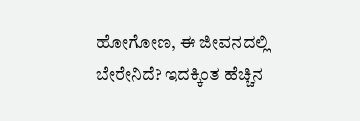ಹೋಗೋಣ, ಈ ಜೀವನದಲ್ಲಿ ಬೇರೇನಿದೆ? ಇದಕ್ಕಿಂತ ಹೆಚ್ಚಿನ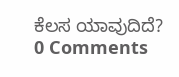ಕೆಲಸ ಯಾವುದಿದೆ?
0 Comments